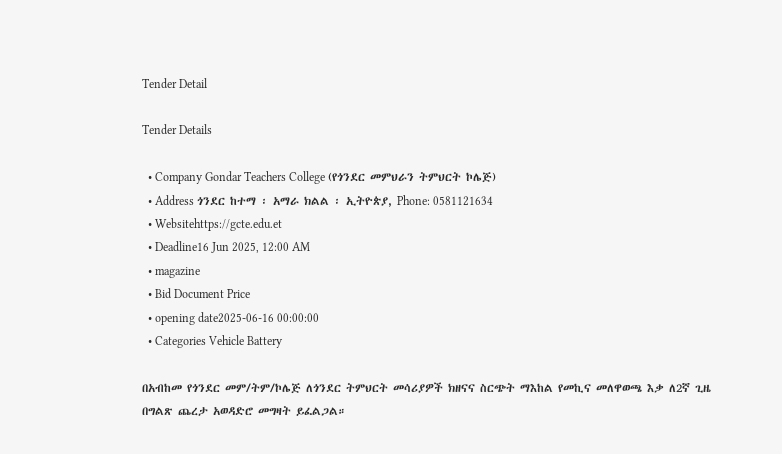Tender Detail

Tender Details

  • Company Gondar Teachers College (የጎንደር መምህራን ትምህርት ኮሌጅ)
  • Address ጎንደር ከተማ ፡ አማራ ክልል ፡ ኢትዮጵያ, Phone: 0581121634
  • Websitehttps://gcte.edu.et
  • Deadline16 Jun 2025, 12:00 AM
  • magazine
  • Bid Document Price
  • opening date2025-06-16 00:00:00
  • Categories Vehicle Battery

በአብከመ የጎንደር መም/ትም/ኮሌጅ ለጎንደር ትምህርት መሳሪያዎች ክዘናና ስርጭት ማእከል የመኪና መለዋወጫ እቃ ለ2ኛ ጊዜ በግልጽ ጨረታ አወዳድሮ መግዛት ይፈልጋል።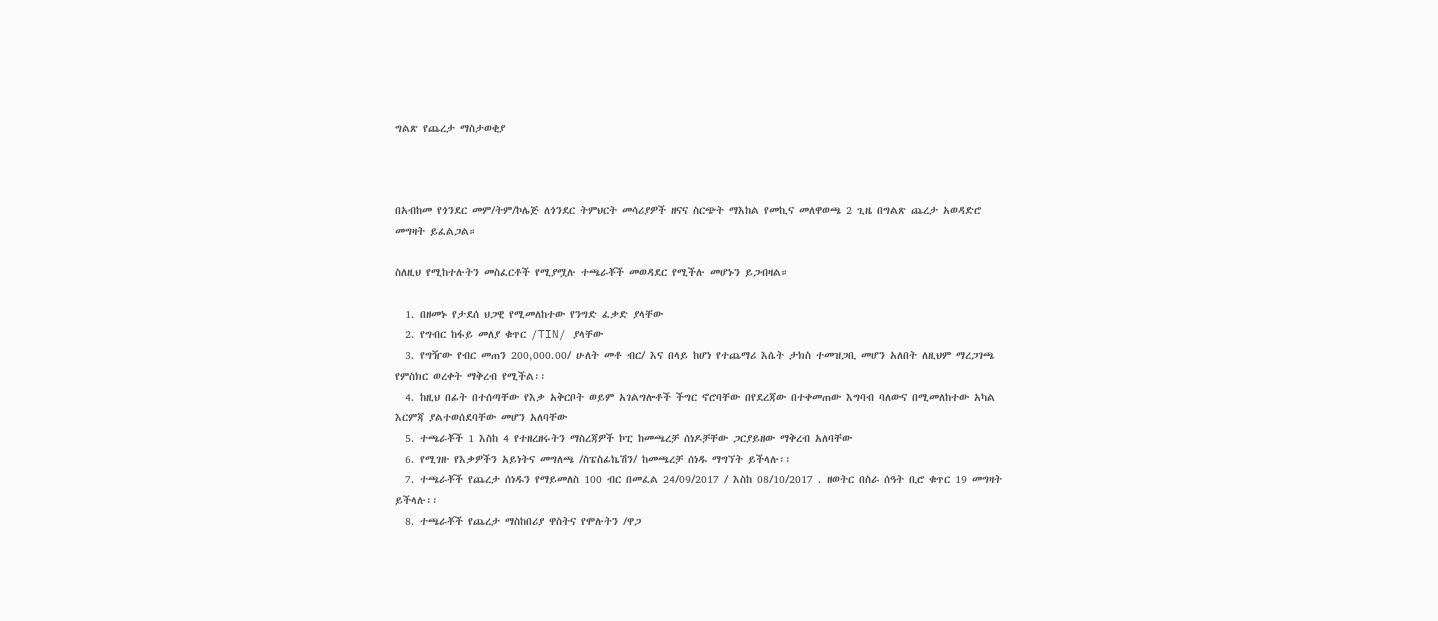ግልጽ የጨረታ ማስታወቂያ



በአብከመ የጎንደር መም/ትም/ኮሌጅ ለጎንደር ትምህርት መሳሪያዎች ዘናና ስርጭት ማእከል የመኪና መለዋወጫ 2 ጊዜ በግልጽ ጨረታ አወዳድሮ መግዛት ይፈልጋል።

ስለዚህ የሚከተሉትን መስፈርቶች የሚያሟሉ ተጫራቾች መወዳደር የሚችሉ መሆኑን ይጋብዛል።

  1. በዘመኑ የታደሰ ህጋዊ የሚመለከተው የንግድ ፈቃድ ያላቸው
  2. የግብር ከፋይ መለያ ቁጥር /TIN/ ያላቸው
  3. የግዥው የብር መጠን 200,000.00/ ሁለት መቶ ብር/ እና በላይ ከሆነ የተጨማሪ እሴት ታክስ ተመዝጋቢ መሆን አለበት ለዚህም ማረጋገጫ የምስክር ወረቀት ማቅረብ የሚችል፡፡
  4. ከዚህ በፊት በተሰጣቸው የእቃ አቅርቦት ወይም አገልግሎቶች ችግር ኖሮባቸው በየደረጃው በተቀመጠው እግባብ ባለውና በሚመለከተው አካል እርምጃ ያልተወሰደባቸው መሆን አለባቸው
  5. ተጫራቾች 1 እስከ 4 የተዘረዘሩትን ማስረጃዎች ኮፒ ከመጫረቻ ሰነዶቻቸው ጋርያይዘው ማቅረብ አለባቸው
  6. የሚገዙ የእቃዎችን አይነትና መግለጫ /ስፔስፊኬሽን/ ከመጫረቻ ሰነዱ ማግኘት ይችላሉ፡፡
  7. ተጫራቾች የጨረታ ሰነዱን የማይመለስ 100 ብር በመፈል 24/09/2017 / እስከ 08/10/2017 . ዘወትር በስራ ሰዓት ቢሮ ቁጥር 19 መግዛት ይችላሉ፡፡
  8. ተጫራቾች የጨረታ ማስከበሪያ ዋስትና የሞሉትን /ዋጋ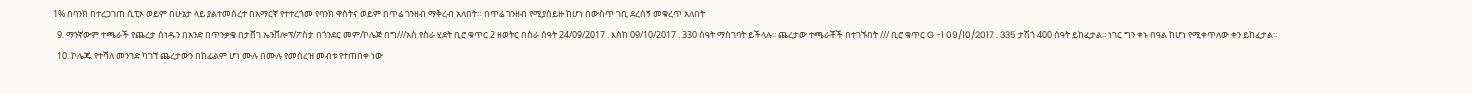1% በባንክ በተረጋገጠ ሲፒኦ ወይም በሁኔታ ላይ ያልተመሰረተ በአማርኛ የተተረጎመ የባንክ ዋስትና ወይም በጥሬ ገንዘብ ማቅረብ አለበት። በጥሬ ገንዘብ የሚያስይዙ ከሆነ በውስጥ ገቢ ደረሰኝ መቁረጥ አለበት
  9. ማንኛውም ተጫራች የጨረታ ሰነዱን በአንድ በጥንቃቄ በታሸገ ኤንቨሎፕ/ፖስታ በጎንደር መም/ኮሌጅ በግ///አስ የስራ ሂደት ቢሮ ቁጥር 2 ዘወትር በስራ ሰዓት 24/09/2017 . እስከ 09/10/2017 . 330 ሰዓት ማስገባት ይችላሉ፡፡ ጨረታው ተጫራቾች በተገኙበት /// ቢሮ ቁጥር G -1 09/10/2017 . 335 ታሽጎ 400 ሰዓት ይከፈታል፡፡ ነገር ግን ቀኑ በዓል ከሆነ የሚቀጥለው ቀን ይከፈታል፡፡
  10. ኮሌጁ የተሻለ መንገድ ካገኘ ጨረታውን በከፊልም ሆነ ሙሉ በሙሉ የመሰረዝ መብቱ የተጠበቀ ነው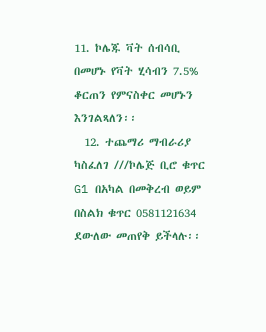11. ኮሌጁ ቫት ሰብሳቢ በመሆኑ የቫት ሂሳብን 7.5% ቆርጠን የምናስቀር መሆኑን እንገልጻለን፡፡
  12. ተጨማሪ ማብራሪያ ካስፈለገ ///ኮሌጅ ቢሮ ቁጥር G1 በአካል በመቅረብ ወይም በስልክ ቁጥር 0581121634 ደውለው መጠየቅ ይችላሉ፡፡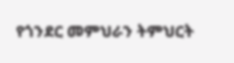የጎንደር መምህራን ትምህርት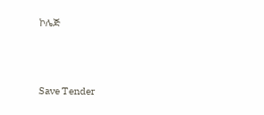ኮሌጅ



Save Tender